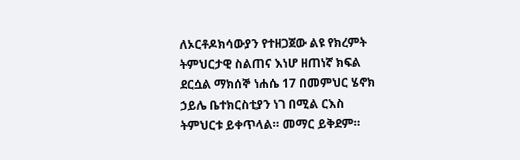ለኦርቶዶክሳውያን የተዘጋጀው ልዩ የክረምት ትምህርታዊ ስልጠና እነሆ ዘጠነኛ ክፍል ደርሷል ማክሰኞ ነሐሴ 17 በመምህር ሄኖክ ኃይሌ ቤተክርስቲያን ነገ በሚል ርእስ ትምህርቱ ይቀጥላል። መማር ይቅደም።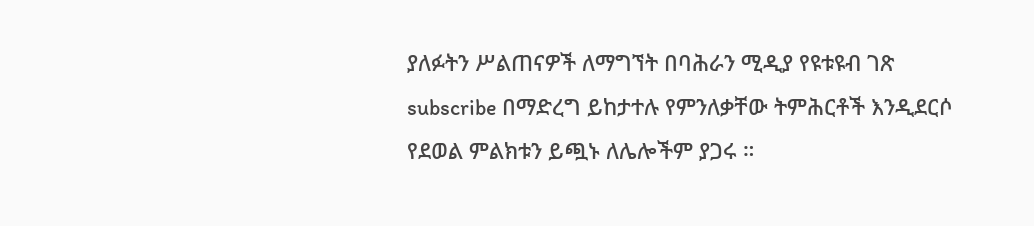ያለፉትን ሥልጠናዎች ለማግኘት በባሕራን ሚዲያ የዩቱዩብ ገጽ subscribe በማድረግ ይከታተሉ የምንለቃቸው ትምሕርቶች እንዲደርሶ የደወል ምልክቱን ይጯኑ ለሌሎችም ያጋሩ ።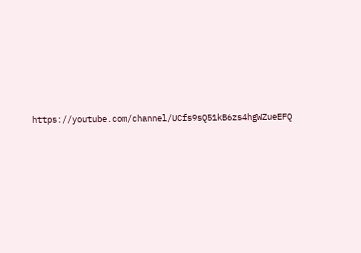https://youtube.com/channel/UCfs9sQ51kB6zs4hgWZueEFQ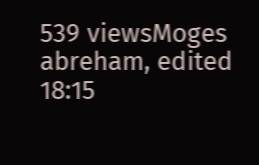539 viewsMoges abreham, edited 18:15